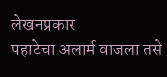लेखनप्रकार
पहाटेचा अलार्म वाजला तसे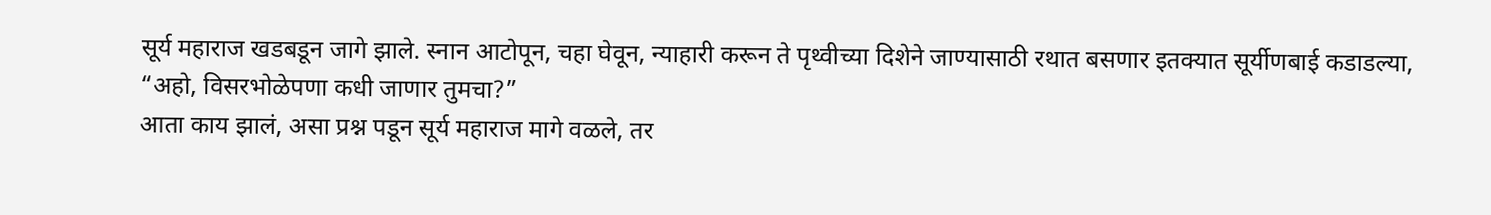सूर्य महाराज खडबडून जागे झाले. स्नान आटोपून, चहा घेवून, न्याहारी करून ते पृथ्वीच्या दिशेने जाण्यासाठी रथात बसणार इतक्यात सूर्यीणबाई कडाडल्या,
“अहो, विसरभोळेपणा कधी जाणार तुमचा?”
आता काय झालं, असा प्रश्न पडून सूर्य महाराज मागे वळले, तर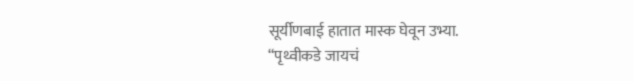सूर्यीणबाई हातात मास्क घेवून उभ्या.
“पृथ्वीकडे जायचं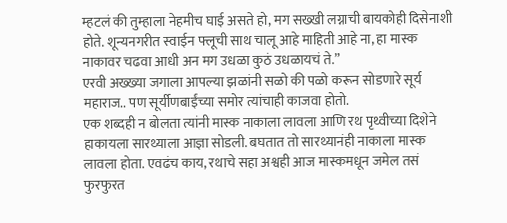म्हटलं की तुम्हाला नेहमीच घाई असते हो, मग सख्खी लग्नाची बायकोही दिसेनाशी होते. शून्यनगरीत स्वाईन फ्लूची साथ चालू आहे माहिती आहे ना, हा मास्क नाकावर चढवा आधी अन मग उधळा कुठं उधळायचं ते.”
एरवी अख्ख्या जगाला आपल्या झळांनी सळो की पळो करून सोडणारे सूर्य महाराज.. पण सूर्यीणबाईंच्या समोर त्यांचाही काजवा होतो.
एक शब्दही न बोलता त्यांनी मास्क नाकाला लावला आणि रथ पृथ्वीच्या दिशेने हाकायला सारथ्याला आज्ञा सोडली. बघतात तो सारथ्यानंही नाकाला मास्क लावला होता. एवढंच काय, रथाचे सहा अश्वही आज मास्कमधून जमेल तसं फुरफुरत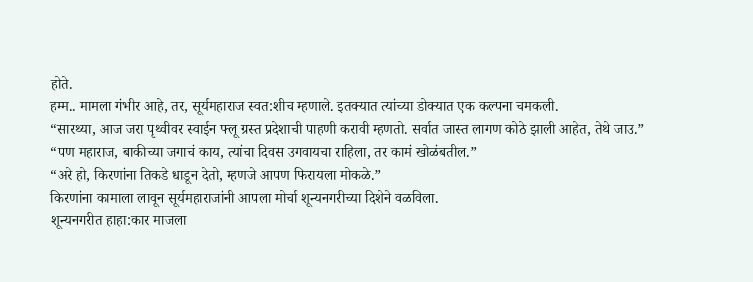होते.
हम्म.. मामला गंभीर आहे, तर, सूर्यमहाराज स्वत:शीच म्हणाले. इतक्यात त्यांच्या डोक्यात एक कल्पना चमकली.
“सारथ्या, आज जरा पृथ्वीवर स्वाईन फ्लू ग्रस्त प्रदेशाची पाहणी करावी म्हणतो. सर्वात जास्त लागण कोठे झाली आहेत, तेथे जाउ.”
“पण महाराज, बाकीच्या जगाचं काय, त्यांचा दिवस उगवायचा राहिला, तर कामं खोळंबतील.”
“अरे हो, किरणांना तिकडे धाडून देतो, म्हणजे आपण फिरायला मोकळे.”
किरणांना कामाला लावून सूर्यमहाराजांनी आपला मोर्चा शून्यनगरीच्या दिशेने वळविला.
शून्यनगरीत हाहा:कार माजला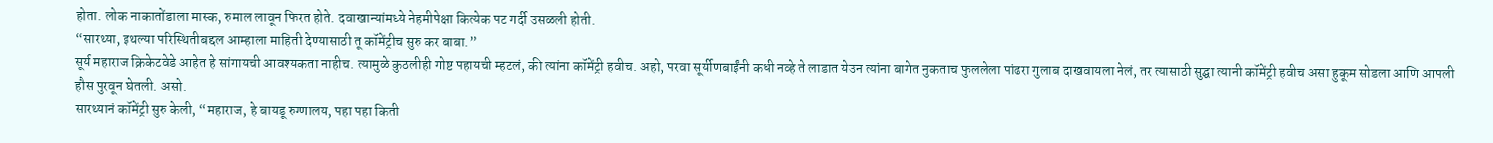होता. लोक नाकातोंडाला मास्क, रुमाल लावून फिरत होते. दवाखान्यांमध्ये नेहमीपेक्षा कित्येक पट गर्दी उसळली होती.
“सारथ्या, इथल्या परिस्थितीबद्दल आम्हाला माहिती देण्यासाठी तू कॉमेंट्रीच सुरु कर बाबा.”
सूर्य महाराज क्रिकेटवेडे आहेत हे सांगायची आवश्यकता नाहीच. त्यामुळे कुठलीही गोष्ट पहायची म्हटलं, की त्यांना कॉमेंट्री हवीच. अहो, परवा सूर्यीणबाईंनी कधी नव्हे ते लाडात येउन त्यांना बागेत नुकताच फुललेला पांढरा गुलाब दाखवायला नेलं, तर त्यासाठी सुद्घा त्यानी कॉमेंट्री हवीच असा हुकूम सोडला आणि आपली हौस पुरवून घेतली. असो.
सारथ्यानं कॉमेंट्री सुरु केली, “महाराज, हे बायडू रुग्णालय, पहा पहा किती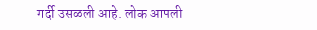गर्दी उसळली आहे. लोक आपली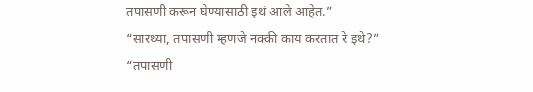तपासणी करून घेण्यासाठी इथं आले आहेत.”
“सारथ्या, तपासणी म्हणजे नक्की काय करतात रे इथे?”
“तपासणी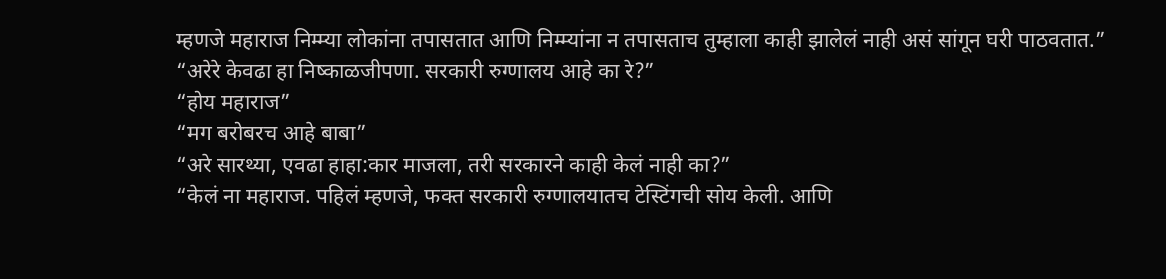म्हणजे महाराज निम्म्या लोकांना तपासतात आणि निम्म्यांना न तपासताच तुम्हाला काही झालेलं नाही असं सांगून घरी पाठवतात.”
“अरेरे केवढा हा निष्काळजीपणा. सरकारी रुग्णालय आहे का रे?”
“होय महाराज”
“मग बरोबरच आहे बाबा”
“अरे सारथ्या, एवढा हाहा:कार माजला, तरी सरकारने काही केलं नाही का?”
“केलं ना महाराज. पहिलं म्हणजे, फक्त सरकारी रुग्णालयातच टेस्टिंगची सोय केली. आणि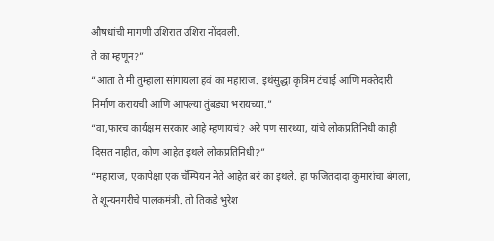औषधांची मागणी उशिरात उशिरा नोंदवली.
ते का म्हणून?”
“आता ते मी तुम्हाला सांगायला हवं का महाराज. इथंसुद्धा कृत्रिम टंचाई आणि मक्तेदारी निर्माण करायची आणि आपल्या तुंबड्या भरायच्या.”
“वा,फारच कार्यक्षम सरकार आहे म्हणायचं? अरे पण सारथ्या, यांचे लोकप्रतिनिधी काही दिसत नाहीत, कोण आहेत इथले लोकप्रतिनिधी?”
“महाराज, एकापेक्षा एक चॅम्पियन नेते आहेत बरं का इथले. हा फजितदादा कुमारांचा बंगला, ते शून्यनगरीचे पालकमंत्री. तो तिकडे भुरेश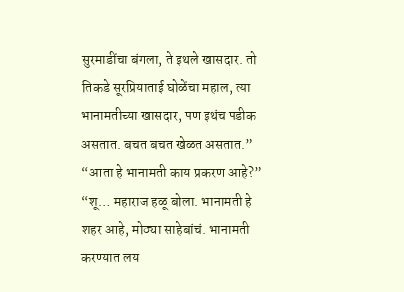सुरमाडींचा बंगला, ते इथले खासदार. तो तिकडे सूरप्रियाताई घोळेंचा महाल, त्या भानामतीच्या खासदार, पण इथंच पडीक असतात. बचत बचत खेळत असतात.”
“आता हे भानामती काय प्रकरण आहे?”
“शू… महाराज हळू बोला. भानामती हे शहर आहे, मोठ्या साहेबांचं. भानामती करण्यात लय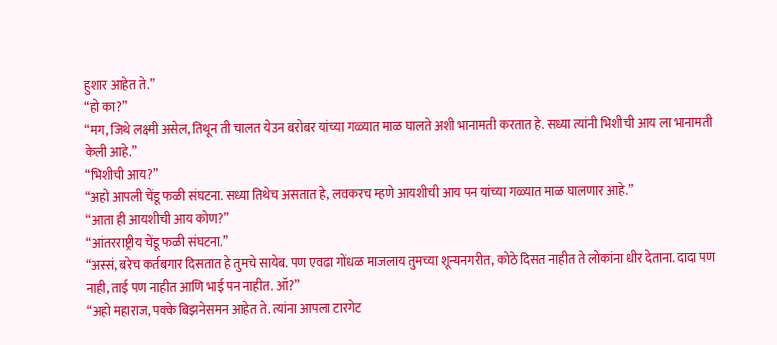हुशार आहेत ते.”
“हो का?”
“मग, जिथे लक्ष्मी असेल, तिथून ती चालत येउन बरोबर यांच्या गळ्यात माळ घालते अशी भानामती करतात हे. सध्या त्यांनी भिशीची आय ला भानामती केली आहे.”
“भिशीची आय?”
“अहो आपली चेंडू फळी संघटना. सध्या तिथेच असतात हे, लवकरच म्हणे आयशीची आय पन यांच्या गळ्यात माळ घालणार आहे.”
“आता ही आयशीची आय कोण?”
“आंतरराष्ट्रीय चेंडू फळी संघटना.”
“अस्सं, बरेच कर्तबगार दिसतात हे तुमचे सायेब. पण एवढा गोंधळ माजलाय तुमच्या शून्यनगरीत, कोठे दिसत नाहीत ते लोकांना धीर देताना. दादा पण नाही, ताई पण नाहीत आणि भाई पन नाहीत. ऑ?”
“अहो महाराज, पक्के बिझनेसमन आहेत ते. त्यांना आपला टारगेट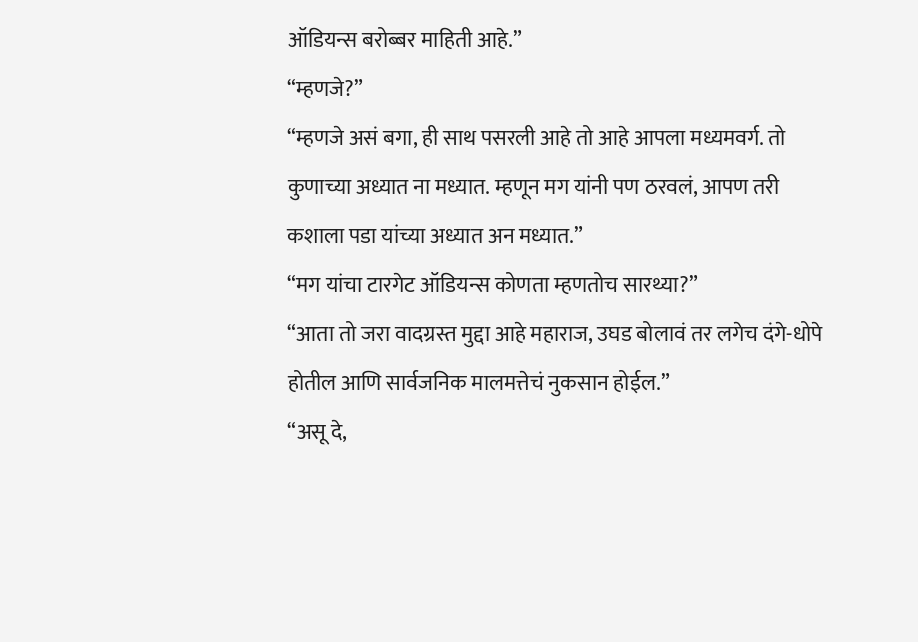ऑडियन्स बरोब्बर माहिती आहे.”
“म्हणजे?”
“म्हणजे असं बगा, ही साथ पसरली आहे तो आहे आपला मध्यमवर्ग. तो कुणाच्या अध्यात ना मध्यात. म्हणून मग यांनी पण ठरवलं, आपण तरी कशाला पडा यांच्या अध्यात अन मध्यात.”
“मग यांचा टारगेट ऑडियन्स कोणता म्हणतोच सारथ्या?”
“आता तो जरा वादग्रस्त मुद्दा आहे महाराज, उघड बोलावं तर लगेच दंगे-धोपे होतील आणि सार्वजनिक मालमत्तेचं नुकसान होईल.”
“असू दे,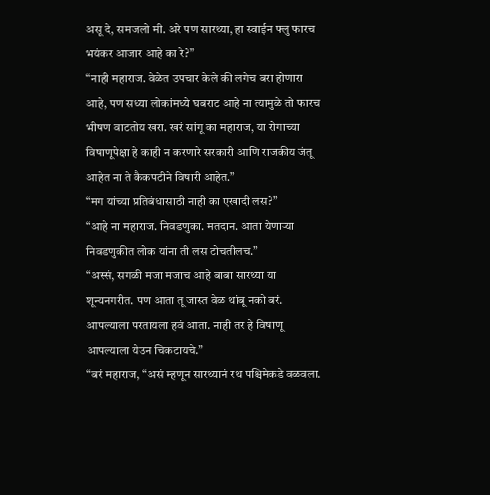असू दे, समजलो मी. अरे पण सारथ्या, हा स्वाईन फ्लु फारच भयंकर आजार आहे का रे?”
“नाही महाराज. वेळेत उपचार केले की लगेच बरा होणारा आहे, पण सध्या लोकांमध्ये घबराट आहे ना त्यामुळे तो फारच भीषण वाटतोय खरा. खरं सांगू का महाराज, या रोगाच्या विषाणूपेक्षा हे काही न करणारे सरकारी आणि राजकीय जंतू आहेत ना ते कैकपटीने विषारी आहेत.”
“मग यांच्या प्रतिबंधासाठी नाही का एखादी लस?”
“आहे ना महाराज. निवडणुका. मतदान. आता येणाऱ्या निवडणुकीत लोक यांना ती लस टोचतीलच.”
“अस्सं, सगळी मजा मजाच आहे बाबा सारथ्या या शून्यनगरीत. पण आता तू जास्त वेळ थांबू नको बरं. आपल्याला परतायला हवं आता. नाही तर हे विषाणू आपल्याला येउन चिकटायचे.”
“बरं महाराज, “असं म्हणून सारथ्यानं रथ पश्चिमेकडे वळवला.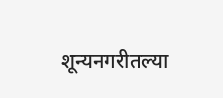शून्यनगरीतल्या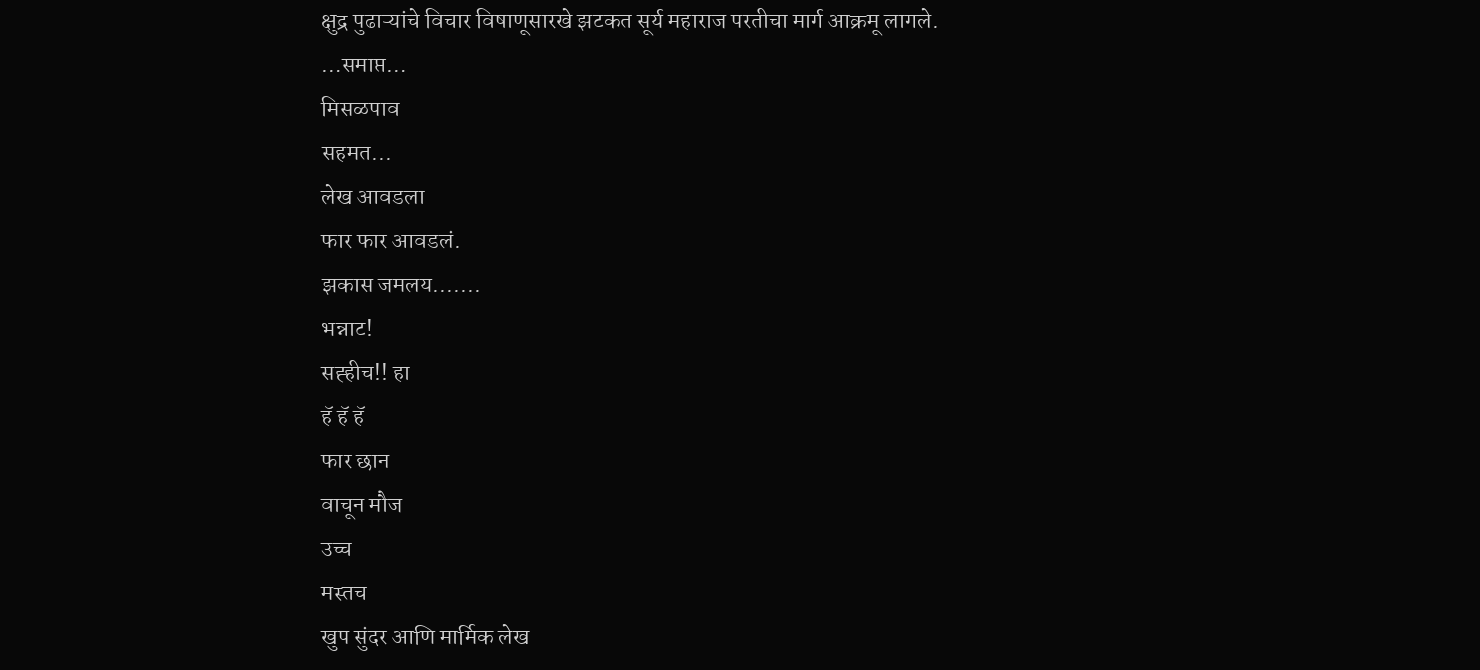क्षुद्र पुढाऱ्यांचे विचार विषाणूसारखे झटकत सूर्य महाराज परतीचा मार्ग आक्रमू लागले.
…समाप्त…
मिसळपाव
सहमत...
लेख आवडला
फार फार आवडलं.
झकास जमलय.......
भन्नाट!
सह्हीच!! हा
हॅ हॅ हॅ
फार छान
वाचून मौज
उच्च
मस्तच
खुप सुंदर आणि मार्मिक लेख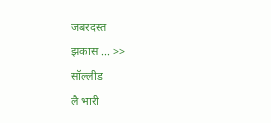जबरदस्त
झकास ... >>
सॉल्लीड
लै भारी